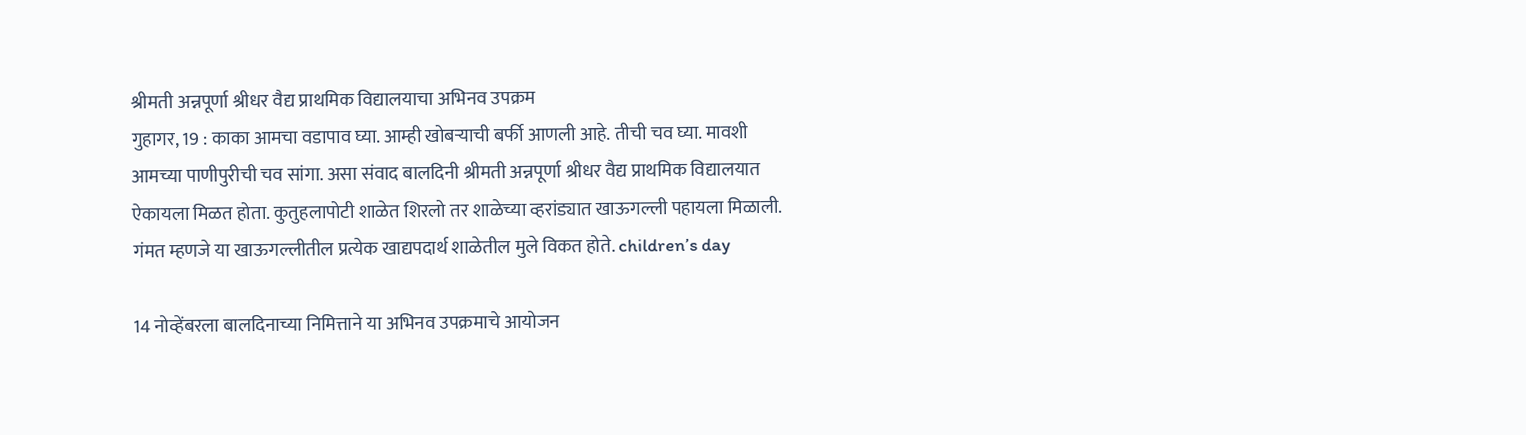श्रीमती अन्नपूर्णा श्रीधर वैद्य प्राथमिक विद्यालयाचा अभिनव उपक्रम
गुहागर, 19 : काका आमचा वडापाव घ्या. आम्ही खोबऱ्याची बर्फी आणली आहे. तीची चव घ्या. मावशी आमच्या पाणीपुरीची चव सांगा. असा संवाद बालदिनी श्रीमती अन्नपूर्णा श्रीधर वैद्य प्राथमिक विद्यालयात ऐकायला मिळत होता. कुतुहलापोटी शाळेत शिरलो तर शाळेच्या व्हरांड्यात खाऊगल्ली पहायला मिळाली. गंमत म्हणजे या खाऊगल्लीतील प्रत्येक खाद्यपदार्थ शाळेतील मुले विकत होते. children’s day

14 नोव्हेंबरला बालदिनाच्या निमित्ताने या अभिनव उपक्रमाचे आयोजन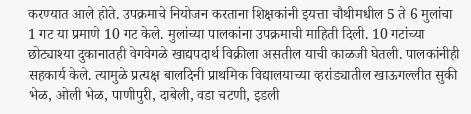करण्यात आले होते. उपक्रमाचे नियोजन करताना शिक्षकांनी इयत्ता चौथीमधील 5 ते 6 मुलांचा 1 गट या प्रमाणे 10 गट केले. मुलांच्या पालकांना उपक्रमाची माहिती दिली. 10 गटांच्या छोट्याश्या दुकानातही वेगवेगळे खाद्यपदार्थ विक्रीला असतील याची काळजी घेतली. पालकांनीही सहकार्य केले. त्यामुळे प्रत्यक्ष बालदिनी प्राथमिक विद्यालयाच्या व्हरांड्यातील खाऊगल्लीत सुकी भेळ, ओली भेळ, पाणीपुरी, दाबेली, वडा चटणी, इडली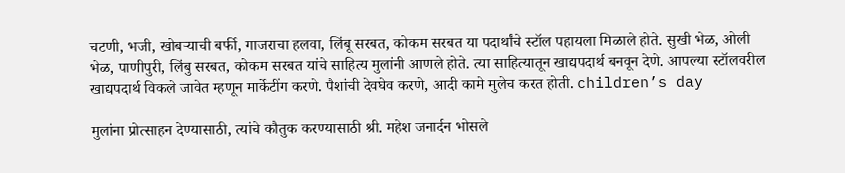चटणी, भजी, खोबऱ्याची बर्फी, गाजराचा हलवा, लिंबू सरबत, कोकम सरबत या पदार्थांचे स्टॉल पहायला मिळाले होते. सुखी भेळ, ओली भेळ, पाणीपुरी, लिंबु सरबत, कोकम सरबत यांचे साहित्य मुलांनी आणले होते. त्या साहित्यातून खाद्यपदार्थ बनवून देणे. आपल्या स्टॉलवरील खाद्यपदार्थ विकले जावेत म्हणून मार्केटींग करणे. पैशांची देवघेव करणे, आदी कामे मुलेच करत होती. children’s day

मुलांना प्रोत्साहन देण्यासाठी, त्यांचे कौतुक करण्यासाठी श्री. महेश जनार्दन भोसले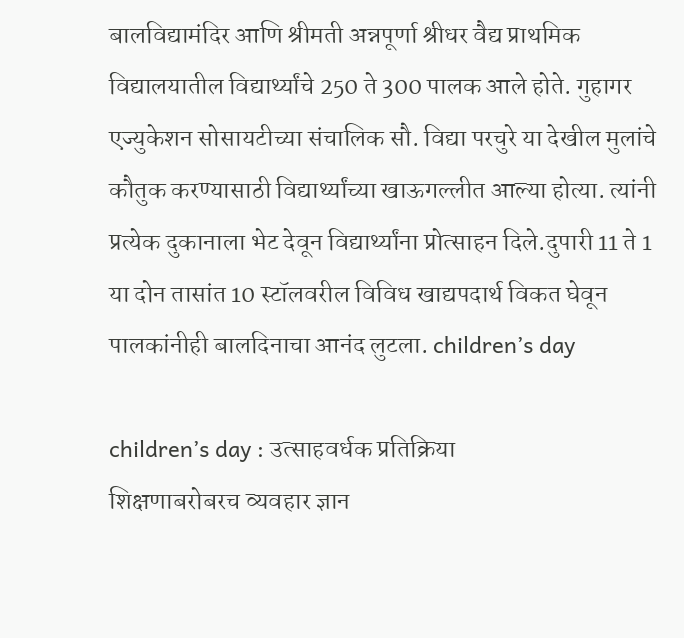बालविद्यामंदिर आणि श्रीमती अन्नपूर्णा श्रीधर वैद्य प्राथमिक विद्यालयातील विद्यार्थ्यांचे 250 ते 300 पालक आले होते. गुहागर एज्युकेशन सोसायटीच्या संचालिक सौ. विद्या परचुरे या देखील मुलांचे कौतुक करण्यासाठी विद्यार्थ्यांच्या खाऊगल्लीत आल्या होत्या. त्यांनी प्रत्येक दुकानाला भेट देवून विद्यार्थ्यांना प्रोत्साहन दिले.दुपारी 11 ते 1 या दोन तासांत 10 स्टॉलवरील विविध खाद्यपदार्थ विकत घेवून पालकांनीही बालदिनाचा आनंद लुटला. children’s day

children’s day : उत्साहवर्धक प्रतिक्रिया
शिक्षणाबरोबरच व्यवहार ज्ञान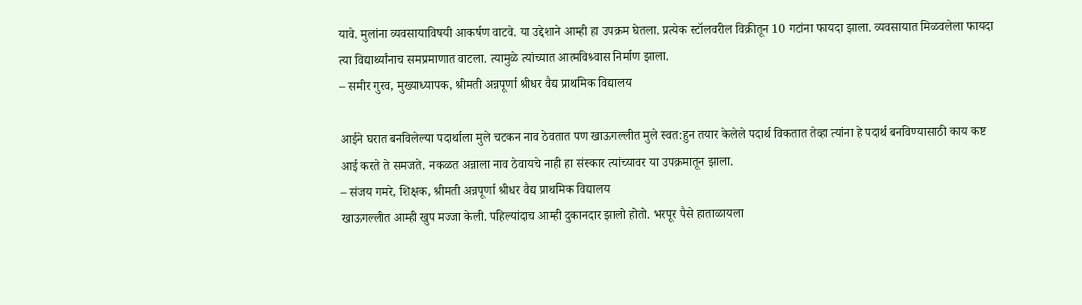यावे. मुलांना व्यवसायाविषयी आकर्षण वाटवे. या उद्देशाने आम्ही हा उपक्रम घेतला. प्रत्येक स्टॉलवरील विक्रीतून 10 गटांना फायदा झाला. व्यवसायात मिळवलेला फायदा त्या विद्यार्थ्यांनाच समप्रमाणात वाटला. त्यामुळे त्यांच्यात आत्मविश्र्वास निर्माण झाला.
– समीर गुरव, मुख्याध्यापक, श्रीमती अन्नपूर्णा श्रीधर वैद्य प्राथमिक विद्यालय

आईने घरात बनविलेल्या पदार्थाला मुले चटकन नाव ठेवतात पण खाऊगल्लीत मुले स्वत:हुन तयार केलेले पदार्थ विकतात तेव्हा त्यांना हे पदार्थ बनविण्यासाठी काय कष्ट आई करते ते समजते. नकळत अन्नाला नाव ठेवायचे नाही हा संस्कार त्यांच्यावर या उपक्रमातून झाला.
– संजय गमरे, शिक्षक, श्रीमती अन्नपूर्णा श्रीधर वैद्य प्राथमिक विद्यालय
खाऊगल्लीत आम्ही खुप मज्जा केली. पहिल्यांदाच आम्ही दुकानदार झालो होतो. भरपूर पैसे हाताळायला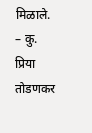मिळाले.
– कु. प्रिया तोडणकर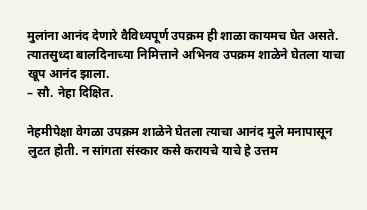मुलांना आनंद देणारे वैविध्यपूर्ण उपक्रम ही शाळा कायमच घेत असते. त्यातसुध्दा बालदिनाच्या निमित्ताने अभिनव उपक्रम शाळेने घेतला याचा खूप आनंद झाला.
– सौ. नेहा दिक्षित.

नेहमीपेक्षा वेगळा उपक्रम शाळेने घेतला त्याचा आनंद मुले मनापासून लुटत होती. न सांगता संस्कार कसे करायचे याचे हे उत्तम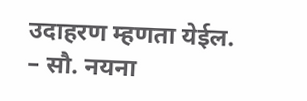उदाहरण म्हणता येईल.
– सौ. नयना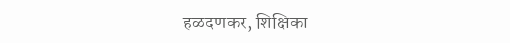हळदणकर, शिक्षिका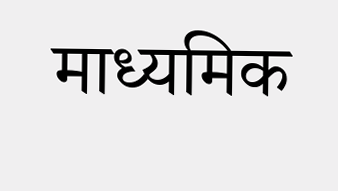माध्यमिक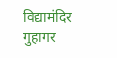विद्यामंदिर गुहागर